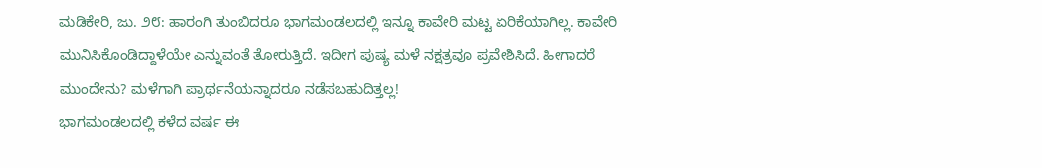ಮಡಿಕೇರಿ, ಜು. ೨೮: ಹಾರಂಗಿ ತುಂಬಿದರೂ ಭಾಗಮಂಡಲದಲ್ಲಿ ಇನ್ನೂ ಕಾವೇರಿ ಮಟ್ಟ ಏರಿಕೆಯಾಗಿಲ್ಲ. ಕಾವೇರಿ ಮುನಿಸಿಕೊಂಡಿದ್ದಾಳೆಯೇ ಎನ್ನುವಂತೆ ತೋರುತ್ತಿದೆ. ಇದೀಗ ಪುಷ್ಯ ಮಳೆ ನಕ್ಷತ್ರವೂ ಪ್ರವೇಶಿಸಿದೆ. ಹೀಗಾದರೆ ಮುಂದೇನು? ಮಳೆಗಾಗಿ ಪ್ರಾರ್ಥನೆಯನ್ನಾದರೂ ನಡೆಸಬಹುದಿತ್ತಲ್ಲ!
ಭಾಗಮಂಡಲದಲ್ಲಿ ಕಳೆದ ವರ್ಷ ಈ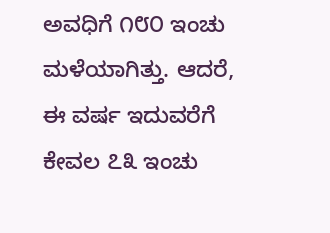ಅವಧಿಗೆ ೧೮೦ ಇಂಚು ಮಳೆಯಾಗಿತ್ತು. ಆದರೆ, ಈ ವರ್ಷ ಇದುವರೆಗೆ ಕೇವಲ ೭೩ ಇಂಚು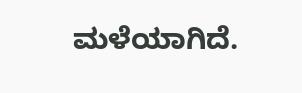ಮಳೆಯಾಗಿದೆ.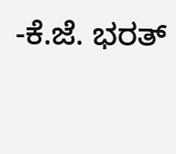-ಕೆ.ಜೆ. ಭರತ್